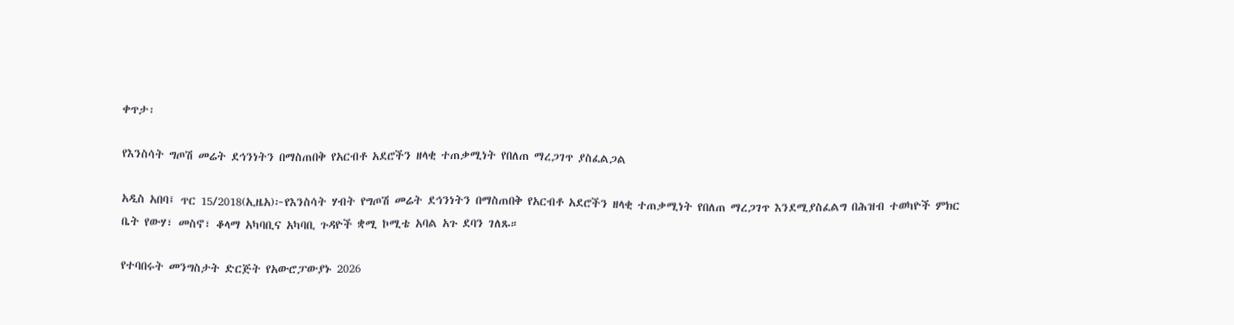ቀጥታ፡

የእንስሳት ግጦሽ መሬት ደኅንነትን በማስጠበቅ የአርብቶ አደሮችን ዘላቂ ተጠቃሚነት የበለጠ ማረጋገጥ ያስፈልጋል

አዲስ አበባ፤ ጥር 15/2018(ኢዜአ)፦የእንስሳት ሃብት የግጦሽ መሬት ደኅንነትን በማስጠበቅ የአርብቶ አደሮችን ዘላቂ ተጠቃሚነት የበለጠ ማረጋገጥ እንደሚያስፈልግ በሕዝብ ተወካዮች ምክር ቤት የውሃ፣ መስኖ፣ ቆላማ አካባቢና አካባቢ ጉዳዮች ቋሚ ኮሚቴ አባል አጉ ደባን ገለጹ።

የተባበሩት መንግስታት ድርጅት የአውሮፓውያኑ 2026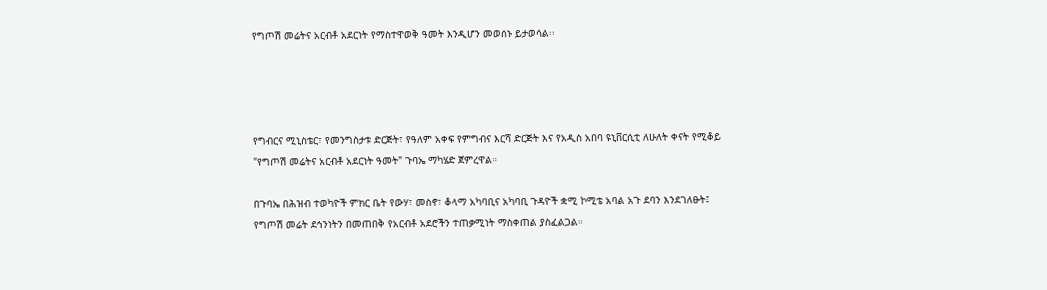የግጦሽ መሬትና አርብቶ አደርነት የማስተዋወቅ ዓመት እንዲሆን መወሰኑ ይታወሳል፡፡




የግብርና ሚኒስቴር፣ የመንግስታቱ ድርጅት፣ የዓለም አቀፍ የምግብና እርሻ ድርጅት እና የአዲስ አበባ ዩኒቨርሲቲ ለሁለት ቀናት የሚቆይ "የግጦሽ መሬትና አርብቶ አደርነት ዓመት" ጉባኤ ማካሄድ ጀምረዋል።

በጉባኤ በሕዝብ ተወካዮች ምክር ቤት የውሃ፣ መስኖ፣ ቆላማ አካባቢና አካባቢ ጉዳዮች ቋሚ ኮሚቴ አባል አጉ ደባን እንደገለፁት፤ የግጦሽ መሬት ደኅንነትን በመጠበቅ የአርብቶ አደሮችን ተጠቃሚነት ማስቀጠል ያስፈልጋል።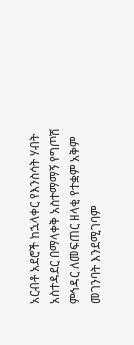አርብቶ አደሮች ከኋላቀር የእንስሳት ሃብት አስተዳደር በማላቀቅ አስተማማኝ የግጦሽ ምኅዳር ለመፍጠር ዘላቂ የተቋም አቅም መገንባት እንደሚገባም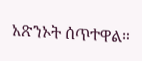አጽንኦት ሰጥተዋል።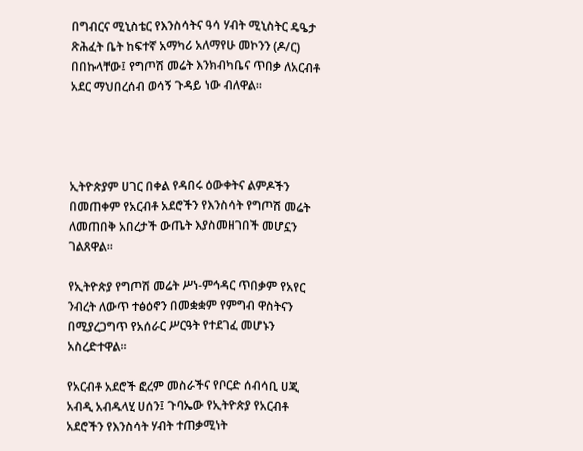በግብርና ሚኒስቴር የእንስሳትና ዓሳ ሃብት ሚኒስትር ዴዔታ ጽሕፈት ቤት ከፍተኛ አማካሪ አለማየሁ መኮንን (ዶ/ር) በበኩላቸው፤ የግጦሽ መሬት እንክብካቤና ጥበቃ ለአርብቶ አደር ማህበረሰብ ወሳኝ ጉዳይ ነው ብለዋል።




ኢትዮጵያም ሀገር በቀል የዳበሩ ዕውቀትና ልምዶችን በመጠቀም የአርብቶ አደሮችን የእንስሳት የግጦሽ መሬት ለመጠበቅ አበረታች ውጤት እያስመዘገበች መሆኗን ገልጸዋል።

የኢትዮጵያ የግጦሽ መሬት ሥነ-ምኅዳር ጥበቃም የአየር ንብረት ለውጥ ተፅዕኖን በመቋቋም የምግብ ዋስትናን በሚያረጋግጥ የአሰራር ሥርዓት የተደገፈ መሆኑን አስረድተዋል።

የአርብቶ አደሮች ፎረም መስራችና የቦርድ ሰብሳቢ ሀጂ አብዲ አብዱላሂ ሀሰን፤ ጉባኤው የኢትዮጵያ የአርብቶ አደሮችን የእንስሳት ሃብት ተጠቃሚነት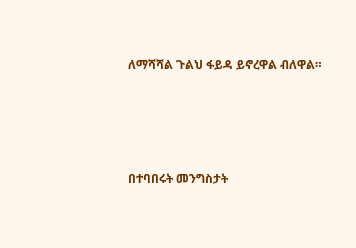ለማሻሻል ጉልህ ፋይዳ ይኖረዋል ብለዋል።




በተባበሩት መንግስታት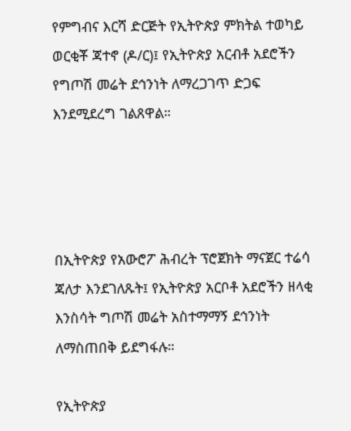የምግብና እርሻ ድርጅት የኢትዮጵያ ምክትል ተወካይ ወርቂቾ ጃተኖ (ዶ/ር)፤ የኢትዮጵያ አርብቶ አደሮችን የግጦሽ መሬት ደኅንነት ለማረጋገጥ ድጋፍ እንደሚደረግ ገልጸዋል።




በኢትዮጵያ የአውሮፖ ሕብረት ፕሮጀክት ማናጀር ተሬሳ ጃለታ እንደገለጹት፤ የኢትዮጵያ አርቦቶ አደሮችን ዘላቂ እንስሳት ግጦሽ መሬት አስተማማኝ ደኅንነት ለማስጠበቅ ይደግፋሉ።

የኢትዮጵያ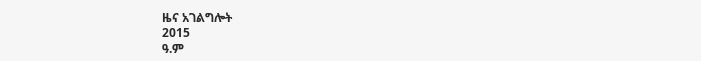ዜና አገልግሎት
2015
ዓ.ም